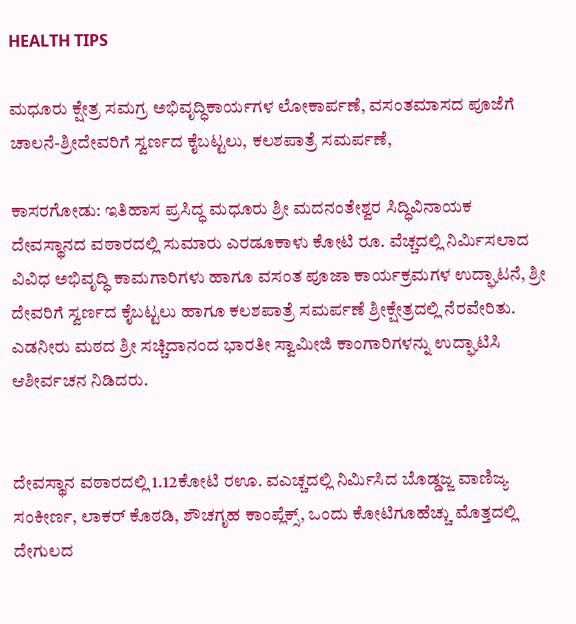HEALTH TIPS

ಮಧೂರು ಕ್ಷೇತ್ರ ಸಮಗ್ರ ಅಭಿವೃದ್ಧಿಕಾರ್ಯಗಳ ಲೋಕಾರ್ಪಣೆ, ವಸಂತಮಾಸದ ಪೂಜೆಗೆ ಚಾಲನೆ-ಶ್ರೀದೇವರಿಗೆ ಸ್ವರ್ಣದ ಕೈಬಟ್ಟಲು, ಕಲಶಪಾತ್ರೆ ಸಮರ್ಪಣೆ,

ಕಾಸರಗೋಡು: ಇತಿಹಾಸ ಪ್ರಸಿದ್ಧ ಮಧೂರು ಶ್ರೀ ಮದನಂತೇಶ್ವರ ಸಿದ್ಧಿವಿನಾಯಕ ದೇವಸ್ಥಾನದ ವಠಾರದಲ್ಲಿ ಸುಮಾರು ಎರಡೂಕಾಳು ಕೋಟಿ ರೂ. ವೆಚ್ಚದಲ್ಲಿ ನಿರ್ಮಿಸಲಾದ ವಿವಿಧ ಅಭಿವೃದ್ಧಿ ಕಾಮಗಾರಿಗಳು ಹಾಗೂ ವಸಂತ ಪೂಜಾ ಕಾರ್ಯಕ್ರಮಗಳ ಉದ್ಘಾಟನೆ, ಶ್ರೀ ದೇವರಿಗೆ ಸ್ವರ್ಣದ ಕೈಬಟ್ಟಲು ಹಾಗೂ ಕಲಶಪಾತ್ರೆ ಸಮರ್ಪಣೆ ಶ್ರೀಕ್ಷೇತ್ರದಲ್ಲಿ ನೆರವೇರಿತು. ಎಡನೀರು ಮಠದ ಶ್ರೀ ಸಚ್ಚಿದಾನಂದ ಭಾರತೀ ಸ್ವಾಮೀಜಿ ಕಾಂಗಾರಿಗಳನ್ನು ಉದ್ಘಾಟಿಸಿ ಆಶೀರ್ವಚನ ನಿಡಿದರು.


ದೇವಸ್ಥಾನ ವಠಾರದಲ್ಲಿ 1.12ಕೋಟಿ ರಊ. ವಎಚ್ಚದಲ್ಲಿ ನಿರ್ಮಿಸಿದ ಬೊಡ್ಡಜ್ಜ ವಾಣಿಜ್ಯ ಸಂಕೀರ್ಣ, ಲಾಕರ್ ಕೊಠಡಿ, ಶೌಚಗೃಹ ಕಾಂಪ್ಲೆಕ್ಸ್, ಒಂದು ಕೋಟಿಗೂಹೆಚ್ಚು ಮೊತ್ತದಲ್ಲಿ ದೇಗುಲದ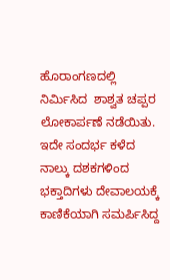ಹೊರಾಂಗಣದಲ್ಲಿ ನಿರ್ಮಿಸಿದ  ಶಾಶ್ವತ ಚಪ್ಪರ ಲೋಕಾರ್ಪಣೆ ನಡೆಯಿತು. ಇದೇ ಸಂದರ್ಭ ಕಳೆದ ನಾಲ್ಕು ದಶಕಗಳಿಂದ ಭಕ್ತಾದಿಗಳು ದೇವಾಲಯಕ್ಕೆ ಕಾಣಿಕೆಯಾಗಿ ಸಮರ್ಪಿಸಿದ್ದ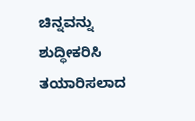ಚಿನ್ನವನ್ನು ಶುದ್ಧೀಕರಿಸಿ ತಯಾರಿಸಲಾದ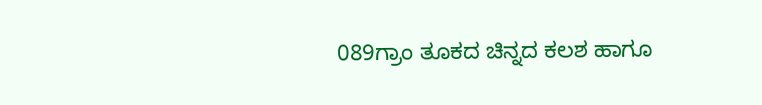089ಗ್ರಾಂ ತೂಕದ ಚಿನ್ನದ ಕಲಶ ಹಾಗೂ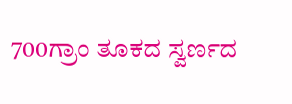700ಗ್ರಾಂ ತೂಕದ ಸ್ವರ್ಣದ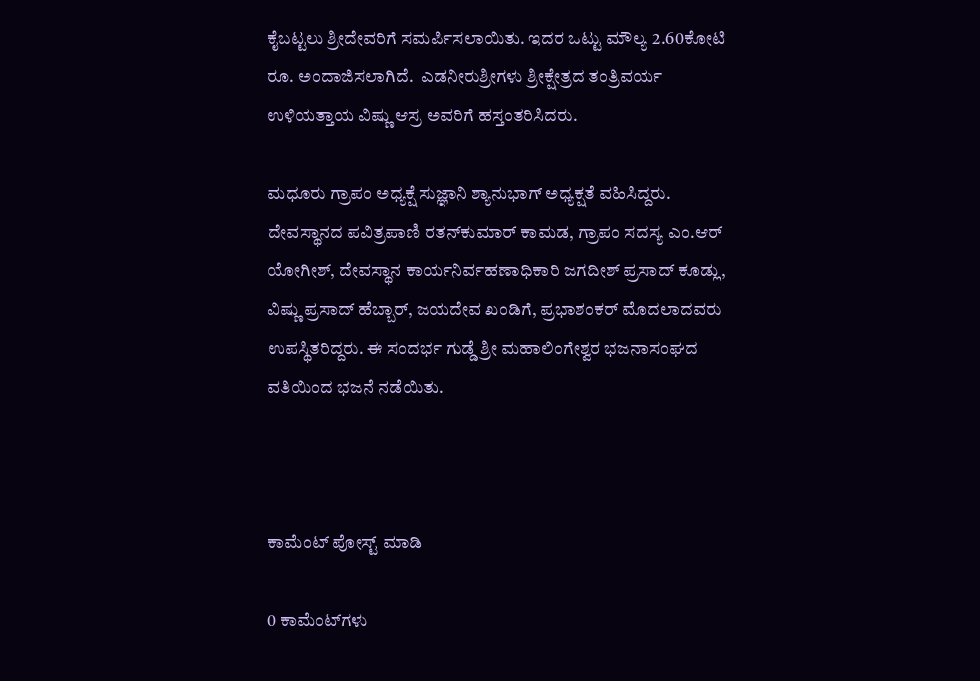ಕೈಬಟ್ಟಲು ಶ್ರೀದೇವರಿಗೆ ಸಮರ್ಪಿಸಲಾಯಿತು. ಇದರ ಒಟ್ಟು ಮೌಲ್ಯ 2.60ಕೋಟಿ ರೂ. ಅಂದಾಜಿಸಲಾಗಿದೆ.  ಎಡನೀರುಶ್ರೀಗಳು ಶ್ರೀಕ್ಷೇತ್ರದ ತಂತ್ರಿವರ್ಯ ಉಳಿಯತ್ತಾಯ ವಿಷ್ಣು ಆಸ್ರ ಅವರಿಗೆ ಹಸ್ತಂತರಿಸಿದರು.

ಮಧೂರು ಗ್ರಾಪಂ ಅಧ್ಯಕ್ಷೆ ಸುಜ್ಞಾನಿ ಶ್ಯಾನುಭಾಗ್ ಅಧ್ಯಕ್ಷತೆ ವಹಿಸಿದ್ದರು. ದೇವಸ್ಥಾನದ ಪವಿತ್ರಪಾಣಿ ರತನ್‍ಕುಮಾರ್ ಕಾಮಡ, ಗ್ರಾಪಂ ಸದಸ್ಯ ಎಂ.ಆರ್ ಯೋಗೀಶ್, ದೇವಸ್ಥಾನ ಕಾರ್ಯನಿರ್ವಹಣಾಧಿಕಾರಿ ಜಗದೀಶ್ ಪ್ರಸಾದ್ ಕೂಡ್ಲು, ವಿಷ್ಣು ಪ್ರಸಾದ್ ಹೆಬ್ಬಾರ್, ಜಯದೇವ ಖಂಡಿಗೆ, ಪ್ರಭಾಶಂಕರ್ ಮೊದಲಾದವರು ಉಪಸ್ಥಿತರಿದ್ದರು. ಈ ಸಂದರ್ಭ ಗುಡ್ಡೆ ಶ್ರೀ ಮಹಾಲಿಂಗೇಶ್ವರ ಭಜನಾಸಂಘದ ವತಿಯಿಂದ ಭಜನೆ ನಡೆಯಿತು.



ಕಾಮೆಂಟ್‌‌ ಪೋಸ್ಟ್‌ ಮಾಡಿ

0 ಕಾಮೆಂಟ್‌ಗಳು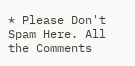* Please Don't Spam Here. All the Comments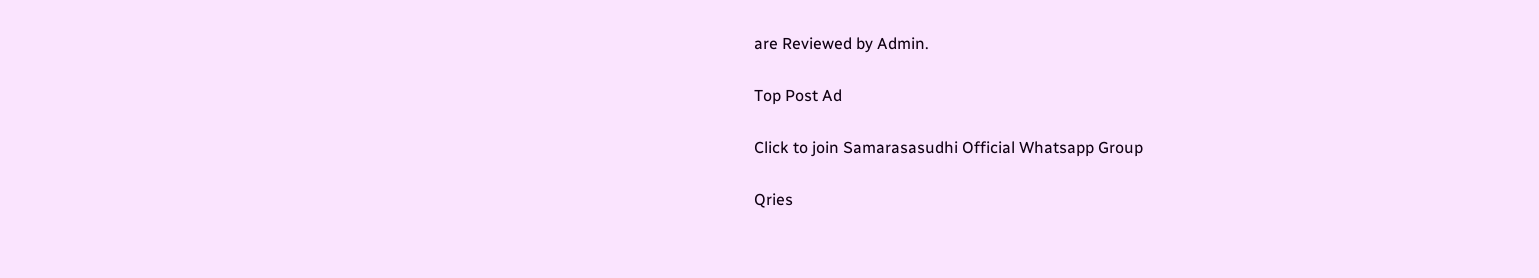are Reviewed by Admin.

Top Post Ad

Click to join Samarasasudhi Official Whatsapp Group

Qries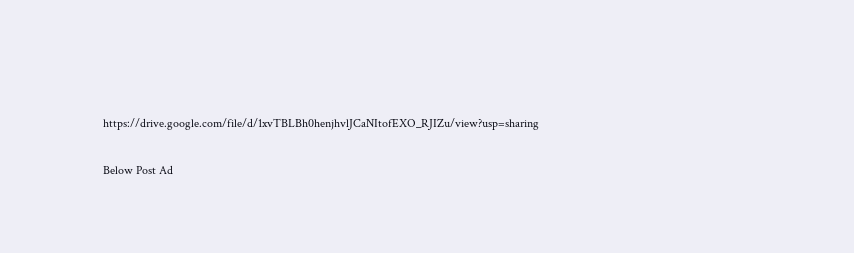https://drive.google.com/file/d/1xvTBLBh0henjhvlJCaNItofEXO_RJIZu/view?usp=sharing

Below Post Ad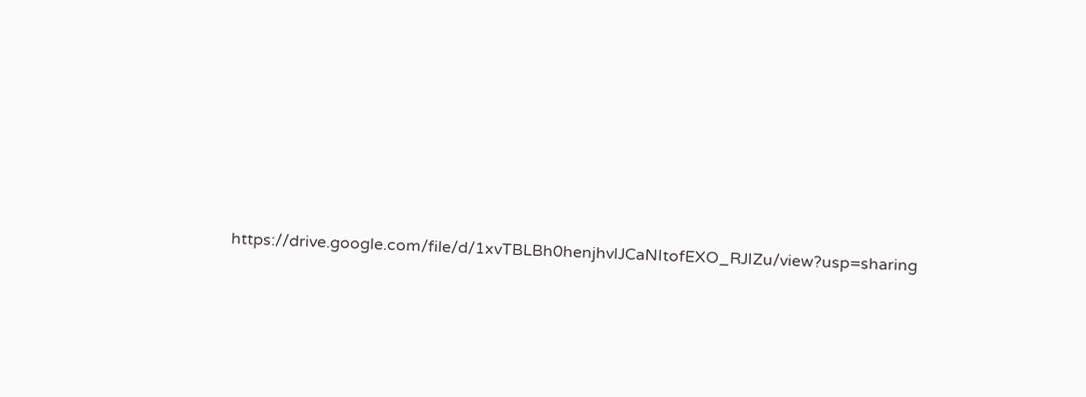https://drive.google.com/file/d/1xvTBLBh0henjhvlJCaNItofEXO_RJIZu/view?usp=sharing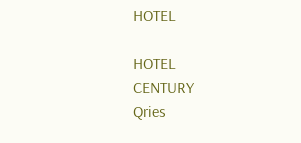HOTEL

HOTEL
CENTURY
Qries